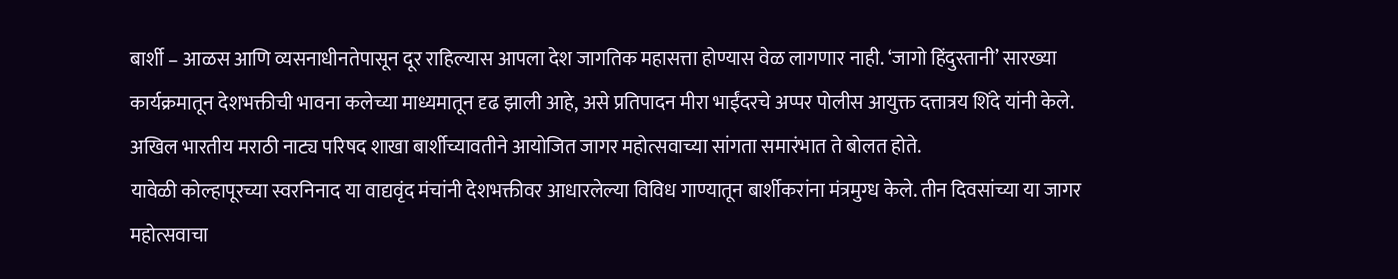बार्शी – आळस आणि व्यसनाधीनतेपासून दूर राहिल्यास आपला देश जागतिक महासत्ता होण्यास वेळ लागणार नाही. ‘जागो हिंदुस्तानी’ सारख्या कार्यक्रमातून देशभक्तीची भावना कलेच्या माध्यमातून दृढ झाली आहे, असे प्रतिपादन मीरा भाईंदरचे अप्पर पोलीस आयुक्त दत्तात्रय शिंदे यांनी केले. अखिल भारतीय मराठी नाट्य परिषद शाखा बार्शीच्यावतीने आयोजित जागर महोत्सवाच्या सांगता समारंभात ते बोलत होते.
यावेळी कोल्हापूरच्या स्वरनिनाद या वाद्यवृंद मंचांनी देशभक्तीवर आधारलेल्या विविध गाण्यातून बार्शीकरांना मंत्रमुग्ध केले. तीन दिवसांच्या या जागर महोत्सवाचा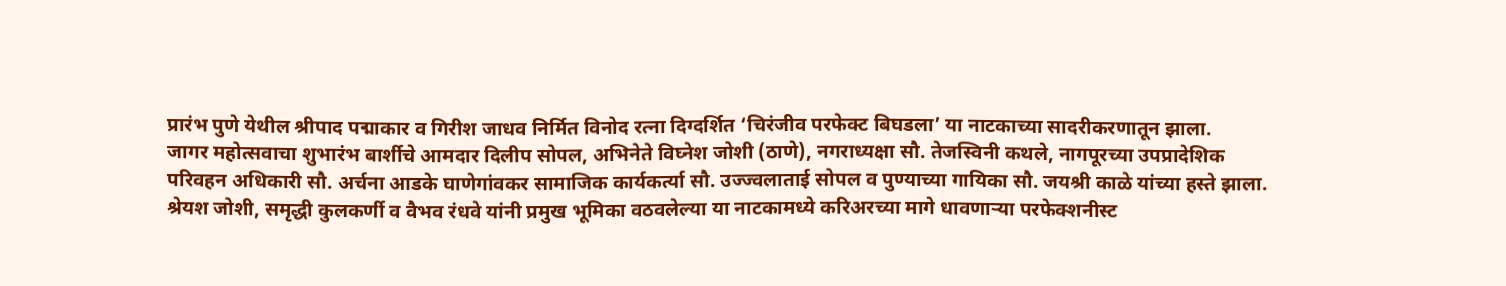प्रारंभ पुणे येथील श्रीपाद पद्माकार व गिरीश जाधव निर्मित विनोद रत्ना दिग्दर्शित ‘चिरंजीव परफेक्ट बिघडला’ या नाटकाच्या सादरीकरणातून झाला.
जागर महोत्सवाचा शुभारंभ बार्शीचे आमदार दिलीप सोपल, अभिनेते विघ्नेश जोशी (ठाणे), नगराध्यक्षा सौ. तेजस्विनी कथले, नागपूरच्या उपप्रादेशिक परिवहन अधिकारी सौ. अर्चना आडके घाणेगांवकर सामाजिक कार्यकर्त्या सौ. उज्ज्वलाताई सोपल व पुण्याच्या गायिका सौ. जयश्री काळे यांच्या हस्ते झाला.
श्रेयश जोशी, समृद्धी कुलकर्णी व वैभव रंधवे यांनी प्रमुख भूमिका वठवलेल्या या नाटकामध्ये करिअरच्या मागे धावणाऱ्या परफेक्शनीस्ट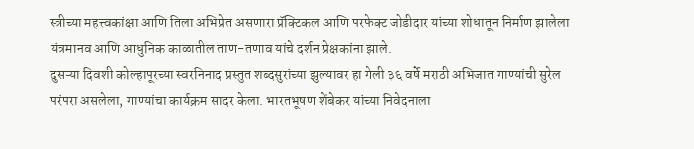स्त्रीच्या महत्त्वकांक्षा आणि तिला अभिप्रेत असणारा प्रॅक्टिकल आणि परफेक्ट जोडीदार यांच्या शोधातून निर्माण झालेला यंत्रमानव आणि आधुनिक काळातील ताण-तणाव यांचे दर्शन प्रेक्षकांना झाले.
दुसऱ्या दिवशी कोल्हापूरच्या स्वरनिनाद प्रस्तुत शब्दसुरांच्या झुल्यावर हा गेली ३६ वर्षे मराठी अभिजात गाण्यांची सुरेल परंपरा असलेला, गाण्यांचा कार्यक्रम सादर केला. भारतभूषण शेंबेकर यांच्या निवेदनाला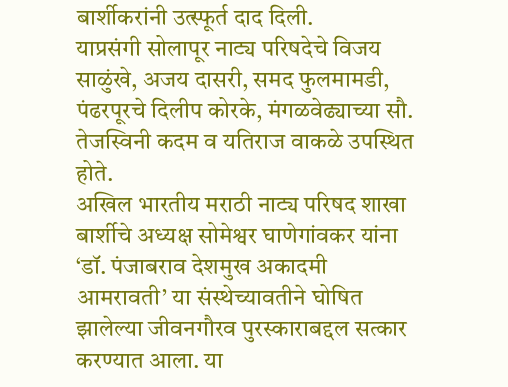बार्शीकरांनी उत्स्फूर्त दाद दिली.
याप्रसंगी सोलापूर नाट्य परिषदेचे विजय साळुंखे, अजय दासरी, समद फुलमामडी, पंढरपूरचे दिलीप कोरके, मंगळवेढ्याच्या सौ. तेजस्विनी कदम व यतिराज वाकळे उपस्थित होते.
अखिल भारतीय मराठी नाट्य परिषद शाखा बार्शीचे अध्यक्ष सोमेश्वर घाणेगांवकर यांना ‘डॉ. पंजाबराव देशमुख अकादमी आमरावती’ या संस्थेच्यावतीने घोषित झालेल्या जीवनगौरव पुरस्काराबद्दल सत्कार करण्यात आला. या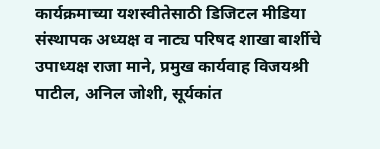कार्यक्रमाच्या यशस्वीतेसाठी डिजिटल मीडिया संस्थापक अध्यक्ष व नाट्य परिषद शाखा बार्शीचे उपाध्यक्ष राजा माने, प्रमुख कार्यवाह विजयश्री पाटील, अनिल जोशी, सूर्यकांत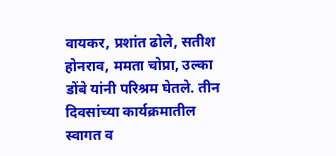वायकर, प्रशांत ढोले, सतीश होनराव, ममता चोप्रा, उल्का डोंबे यांनी परिश्रम घेतले. तीन दिवसांच्या कार्यक्रमातील स्वागत व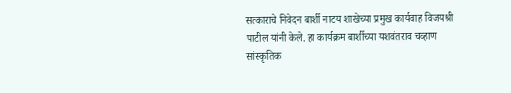सत्काराचे निवेदन बार्शी नाटय शाखेच्या प्रमुख कार्यवाह विजयश्री पाटील यांनी केले. हा कार्यक्रम बार्शीच्या यशवंतराव चव्हाण सांस्कृतिक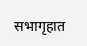सभागृहात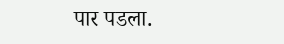पार पडला.